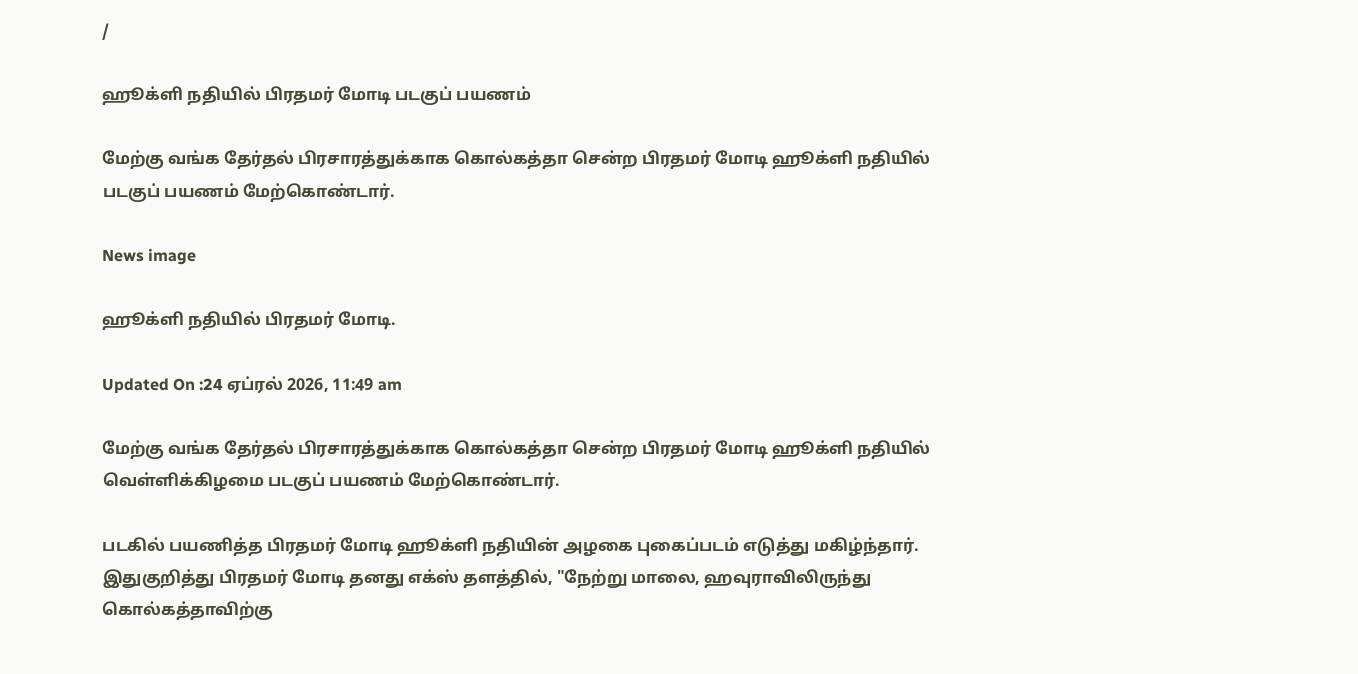/

ஹூக்ளி நதியில் பிரதமர் மோடி படகுப் பயணம்

மேற்கு வங்க தேர்தல் பிரசாரத்துக்காக கொல்கத்தா சென்ற பிரதமர் மோடி ஹூக்ளி நதியில் படகுப் பயணம் மேற்கொண்டார்.

News image

ஹூக்ளி நதியில் பிரதமர் மோடி.

Updated On :24 ஏப்ரல் 2026, 11:49 am

மேற்கு வங்க தேர்தல் பிரசாரத்துக்காக கொல்கத்தா சென்ற பிரதமர் மோடி ஹூக்ளி நதியில் வெள்ளிக்கிழமை படகுப் பயணம் மேற்கொண்டார்.

படகில் பயணித்த பிரதமர் மோடி ஹூக்ளி நதியின் அழகை புகைப்படம் எடுத்து மகிழ்ந்தார். இதுகுறித்து பிரதமர் மோடி தனது எக்ஸ் தளத்தில், "நேற்று மாலை, ஹவுராவிலிருந்து கொல்கத்தாவிற்கு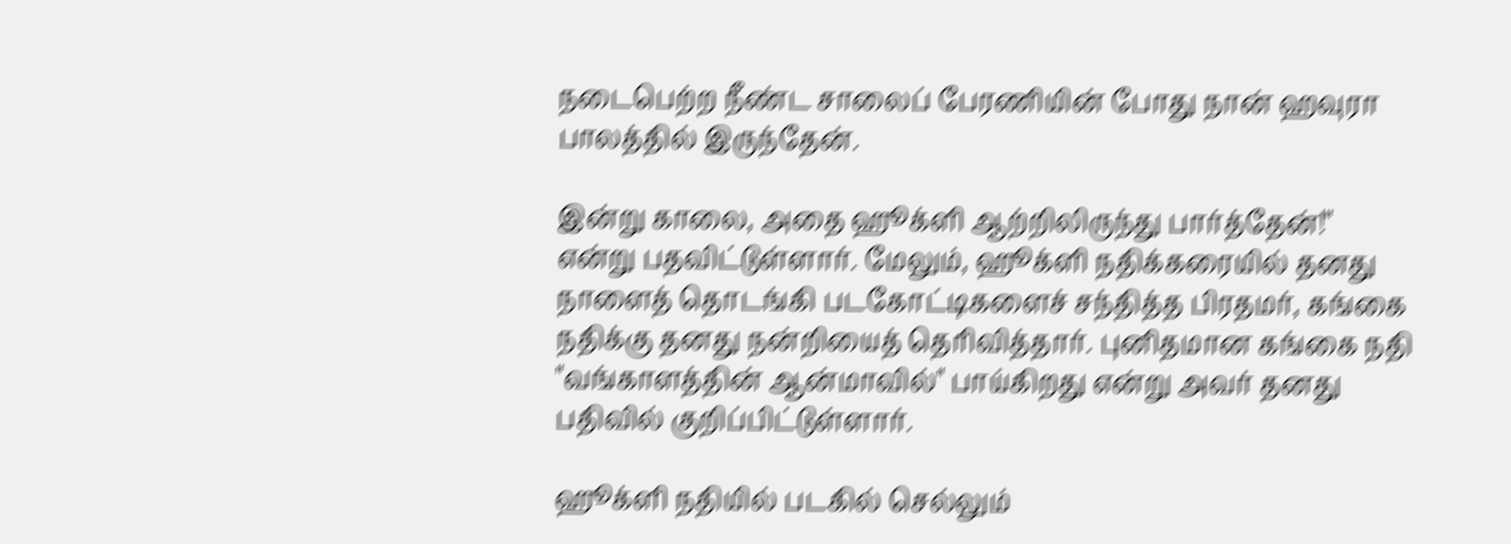நடைபெற்ற நீண்ட சாலைப் பேரணியின் போது நான் ஹவுரா பாலத்தில் இருந்தேன்.

இன்று காலை, அதை ஹூக்ளி ஆற்றிலிருந்து பார்த்தேன்!" என்று பதவிட்டுள்ளார். மேலும், ஹூக்ளி நதிக்கரையில் தனது நாளைத் தொடங்கி படகோட்டிகளைச் சந்தித்த பிரதமர், கங்கை நதிக்கு தனது நன்றியைத் தெரிவித்தார். புனிதமான கங்கை நதி "வங்காளத்தின் ஆன்மாவில்" பாய்கிறது என்று அவர் தனது பதிவில் குறிப்பிட்டுள்ளார்.

ஹூக்ளி நதியில் படகில் செல்லும்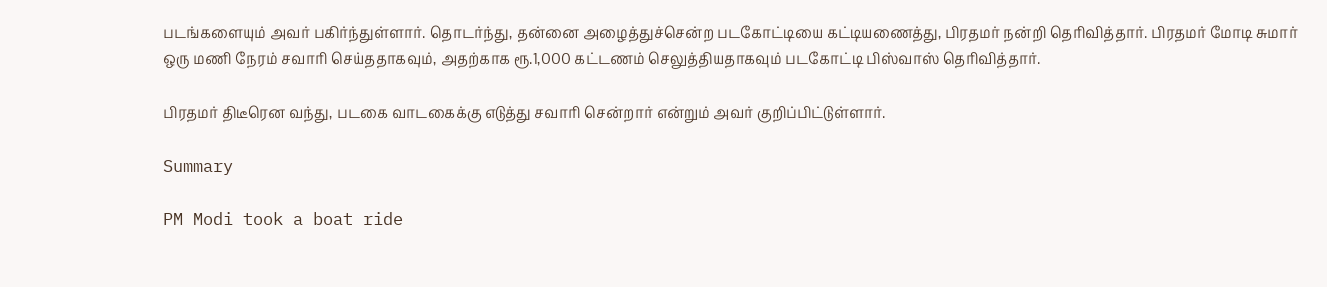படங்களையும் அவர் பகிர்ந்துள்ளார். தொடர்ந்து, தன்னை அழைத்துச்சென்ற படகோட்டியை கட்டியணைத்து, பிரதமர் நன்றி தெரிவித்தார். பிரதமர் மோடி சுமார் ஒரு மணி நேரம் சவாரி செய்ததாகவும், அதற்காக ரூ.1,000 கட்டணம் செலுத்தியதாகவும் படகோட்டி பிஸ்வாஸ் தெரிவித்தார்.

பிரதமர் திடீரென வந்து, படகை வாடகைக்கு எடுத்து சவாரி சென்றார் என்றும் அவர் குறிப்பிட்டுள்ளார்.

Summary

PM Modi took a boat ride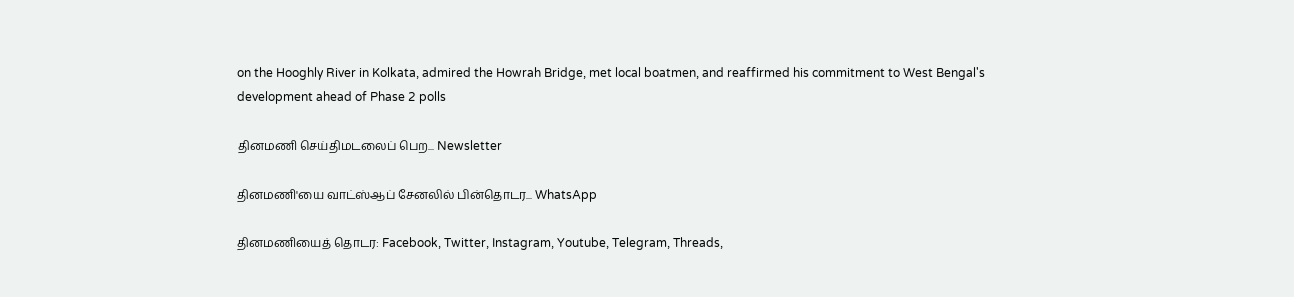on the Hooghly River in Kolkata, admired the Howrah Bridge, met local boatmen, and reaffirmed his commitment to West Bengal's development ahead of Phase 2 polls

தினமணி செய்திமடலைப் பெற... Newsletter

தினமணி'யை வாட்ஸ்ஆப் சேனலில் பின்தொடர... WhatsApp

தினமணியைத் தொடர: Facebook, Twitter, Instagram, Youtube, Telegram, Threads,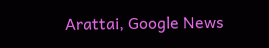Arattai, Google News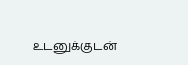உடனுக்குடன்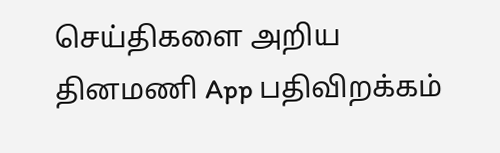செய்திகளை அறிய தினமணி App பதிவிறக்கம்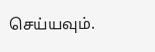செய்யவும்.